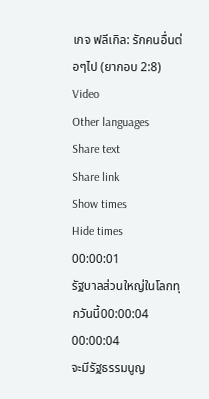เกจ ฟลีเกิล: รักคนอื่นต่อๆไป (ยากอบ 2:8)
Video
Other languages
Share text
Share link
Show times
Hide times
00:00:01
รัฐบาลส่วนใหญ่ในโลกทุกวันนี้00:00:04
00:00:04
จะมีรัฐธรรมนูญ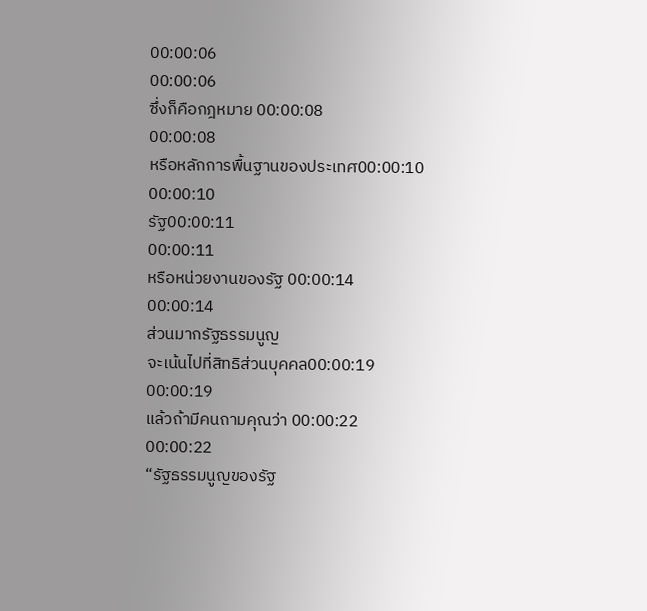00:00:06
00:00:06
ซึ่งก็คือกฎหมาย 00:00:08
00:00:08
หรือหลักการพื้นฐานของประเทศ00:00:10
00:00:10
รัฐ00:00:11
00:00:11
หรือหน่วยงานของรัฐ 00:00:14
00:00:14
ส่วนมากรัฐธรรมนูญ
จะเน้นไปที่สิทธิส่วนบุคคล00:00:19
00:00:19
แล้วถ้ามีคนถามคุณว่า 00:00:22
00:00:22
“รัฐธรรมนูญของรัฐ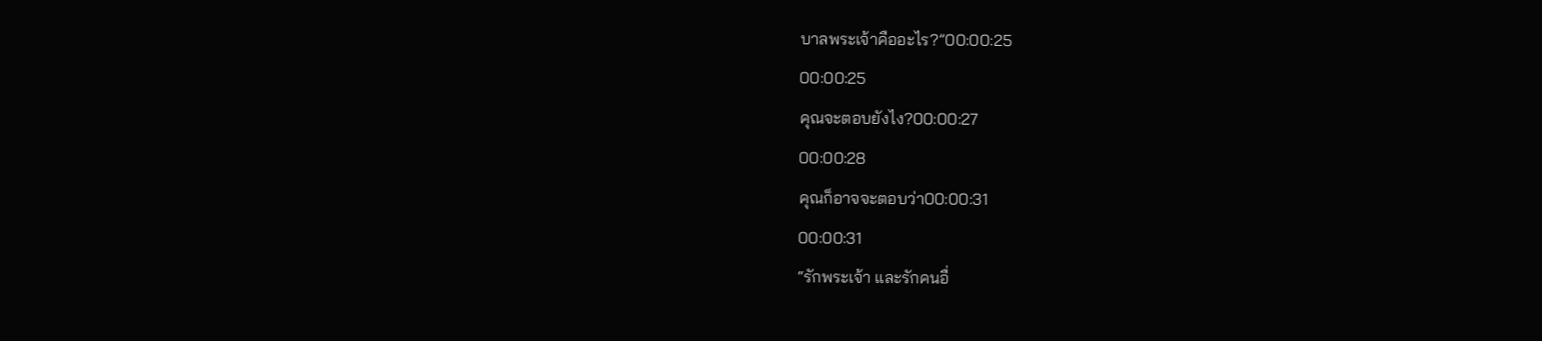บาลพระเจ้าคืออะไร?”00:00:25
00:00:25
คุณจะตอบยังไง?00:00:27
00:00:28
คุณก็อาจจะตอบว่า00:00:31
00:00:31
“รักพระเจ้า และรักคนอื่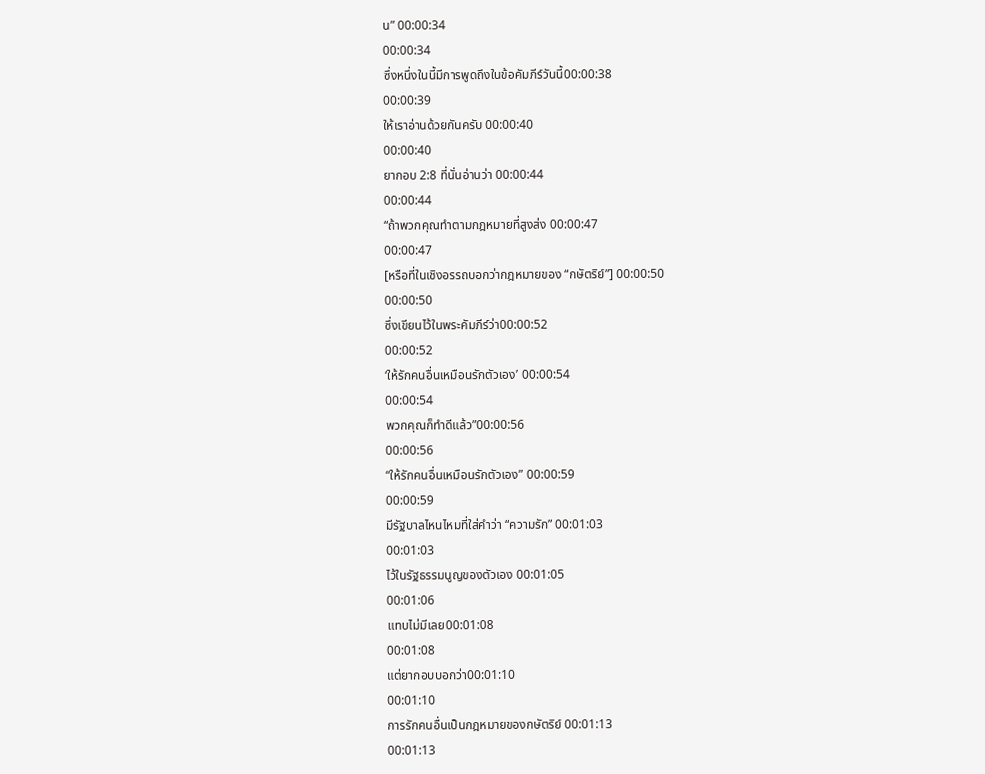น” 00:00:34
00:00:34
ซึ่งหนึ่งในนี้มีการพูดถึงในข้อคัมภีร์วันนี้00:00:38
00:00:39
ให้เราอ่านด้วยกันครับ 00:00:40
00:00:40
ยากอบ 2:8 ที่นั่นอ่านว่า 00:00:44
00:00:44
“ถ้าพวกคุณทำตามกฎหมายที่สูงส่ง 00:00:47
00:00:47
[หรือที่ในเชิงอรรถบอกว่ากฎหมายของ “กษัตริย์”] 00:00:50
00:00:50
ซึ่งเขียนไว้ในพระคัมภีร์ว่า00:00:52
00:00:52
‘ให้รักคนอื่นเหมือนรักตัวเอง’ 00:00:54
00:00:54
พวกคุณก็ทำดีแล้ว”00:00:56
00:00:56
“ให้รักคนอื่นเหมือนรักตัวเอง” 00:00:59
00:00:59
มีรัฐบาลไหนไหมที่ใส่คำว่า “ความรัก” 00:01:03
00:01:03
ไว้ในรัฐธรรมนูญของตัวเอง 00:01:05
00:01:06
แทบไม่มีเลย00:01:08
00:01:08
แต่ยากอบบอกว่า00:01:10
00:01:10
การรักคนอื่นเป็นกฎหมายของกษัตริย์ 00:01:13
00:01:13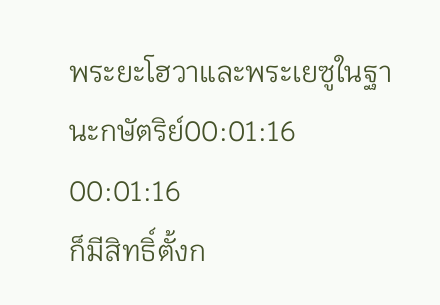พระยะโฮวาและพระเยซูในฐานะกษัตริย์00:01:16
00:01:16
ก็มีสิทธิ์ตั้งก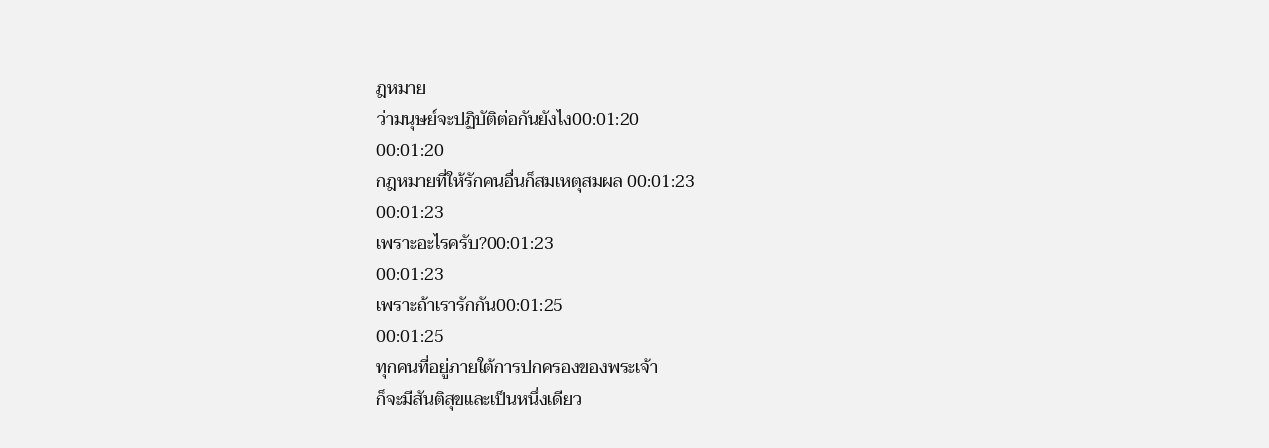ฎหมาย
ว่ามนุษย์จะปฏิบัติต่อกันยังไง00:01:20
00:01:20
กฎหมายที่ให้รักคนอื่นก็สมเหตุสมผล 00:01:23
00:01:23
เพราะอะไรครับ?00:01:23
00:01:23
เพราะถ้าเรารักกัน00:01:25
00:01:25
ทุกคนที่อยู่ภายใต้การปกครองของพระเจ้า
ก็จะมีสันติสุขและเป็นหนึ่งเดียว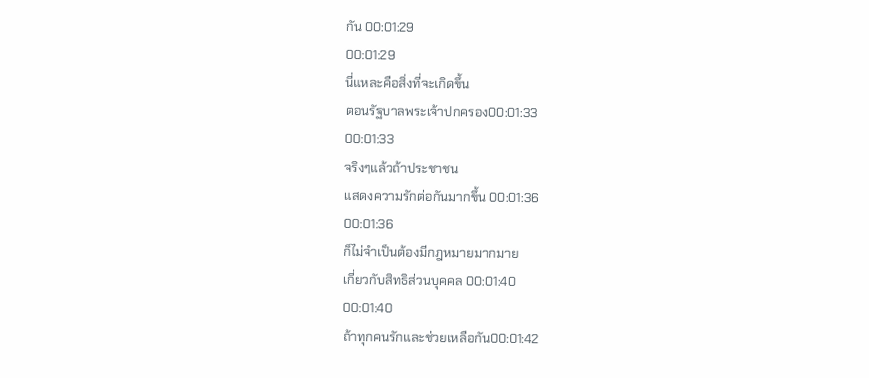กัน 00:01:29
00:01:29
นี่แหละคือสิ่งที่จะเกิดขึ้น
ตอนรัฐบาลพระเจ้าปกครอง00:01:33
00:01:33
จริงๆแล้วถ้าประชาชน
แสดงความรักต่อกันมากขึ้น 00:01:36
00:01:36
ก็ไม่จำเป็นต้องมีกฎหมายมากมาย
เกี่ยวกับสิทธิส่วนบุคคล 00:01:40
00:01:40
ถ้าทุกคนรักและช่วยเหลือกัน00:01:42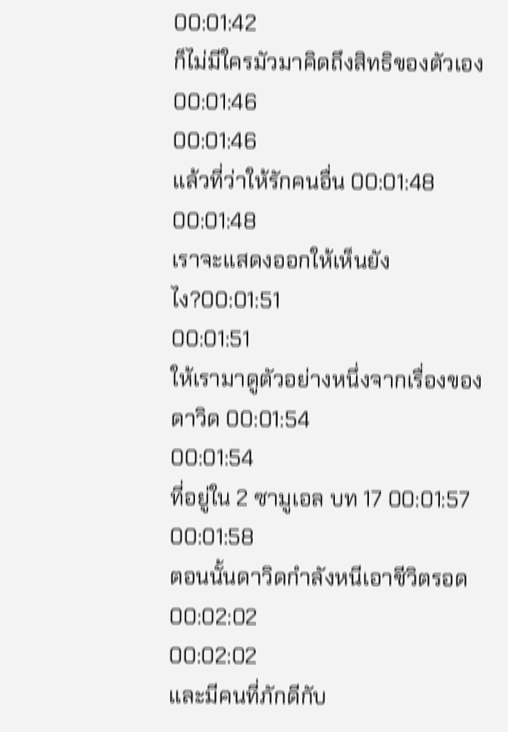00:01:42
ก็ไม่มีใครมัวมาคิดถึงสิทธิของตัวเอง00:01:46
00:01:46
แล้วที่ว่าให้รักคนอื่น 00:01:48
00:01:48
เราจะแสดงออกให้เห็นยังไง?00:01:51
00:01:51
ให้เรามาดูตัวอย่างหนึ่งจากเรื่องของดาวิด 00:01:54
00:01:54
ที่อยู่ใน 2 ซามูเอล บท 17 00:01:57
00:01:58
ตอนนั้นดาวิดกำลังหนีเอาชีวิตรอด 00:02:02
00:02:02
และมีคนที่ภักดีกับ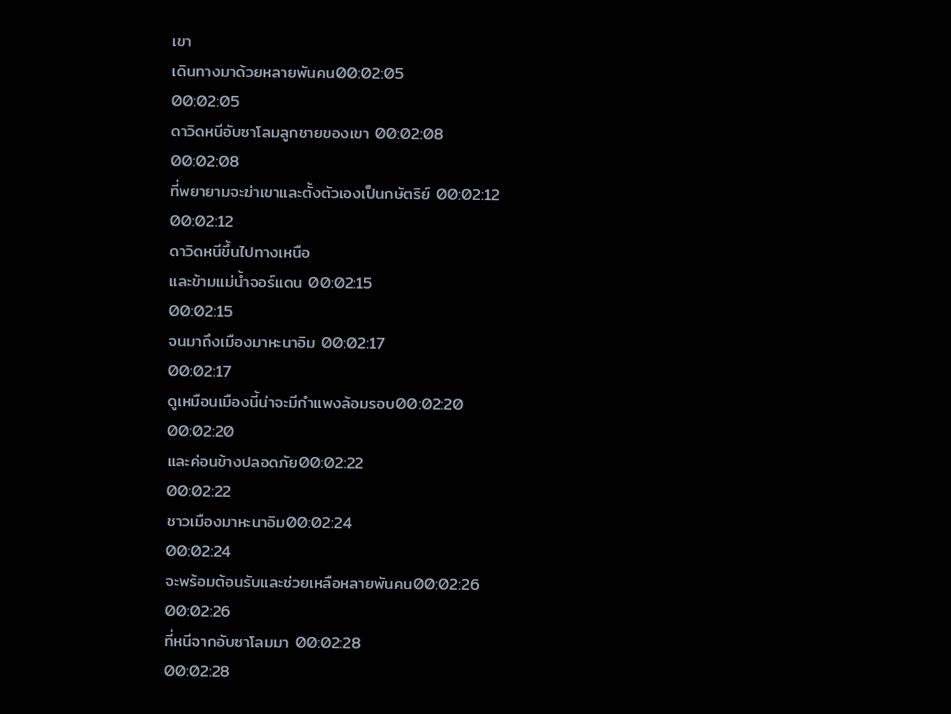เขา
เดินทางมาด้วยหลายพันคน00:02:05
00:02:05
ดาวิดหนีอับซาโลมลูกชายของเขา 00:02:08
00:02:08
ที่พยายามจะฆ่าเขาและตั้งตัวเองเป็นกษัตริย์ 00:02:12
00:02:12
ดาวิดหนีขึ้นไปทางเหนือ
และข้ามแม่น้ำจอร์แดน 00:02:15
00:02:15
จนมาถึงเมืองมาหะนาอิม 00:02:17
00:02:17
ดูเหมือนเมืองนี้น่าจะมีกำแพงล้อมรอบ00:02:20
00:02:20
และค่อนข้างปลอดภัย00:02:22
00:02:22
ชาวเมืองมาหะนาอิม00:02:24
00:02:24
จะพร้อมต้อนรับและช่วยเหลือหลายพันคน00:02:26
00:02:26
ที่หนีจากอับซาโลมมา 00:02:28
00:02:28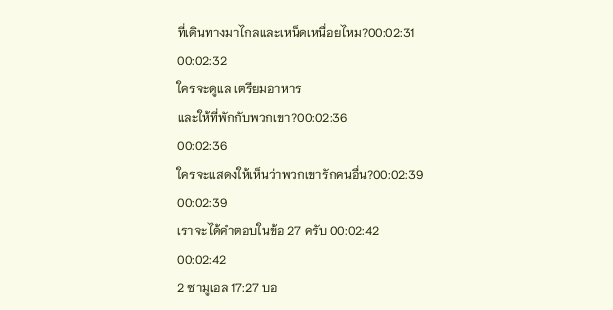ที่เดินทางมาไกลและเหน็ดเหนื่อยไหม?00:02:31
00:02:32
ใครจะดูแล เตรียมอาหาร
และให้ที่พักกับพวกเขา?00:02:36
00:02:36
ใครจะแสดงให้เห็นว่าพวกเขารักคนอื่น?00:02:39
00:02:39
เราจะได้คำตอบในข้อ 27 ครับ 00:02:42
00:02:42
2 ซามูเอล 17:27 บอ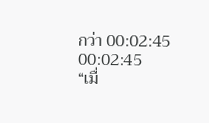กว่า 00:02:45
00:02:45
“เมื่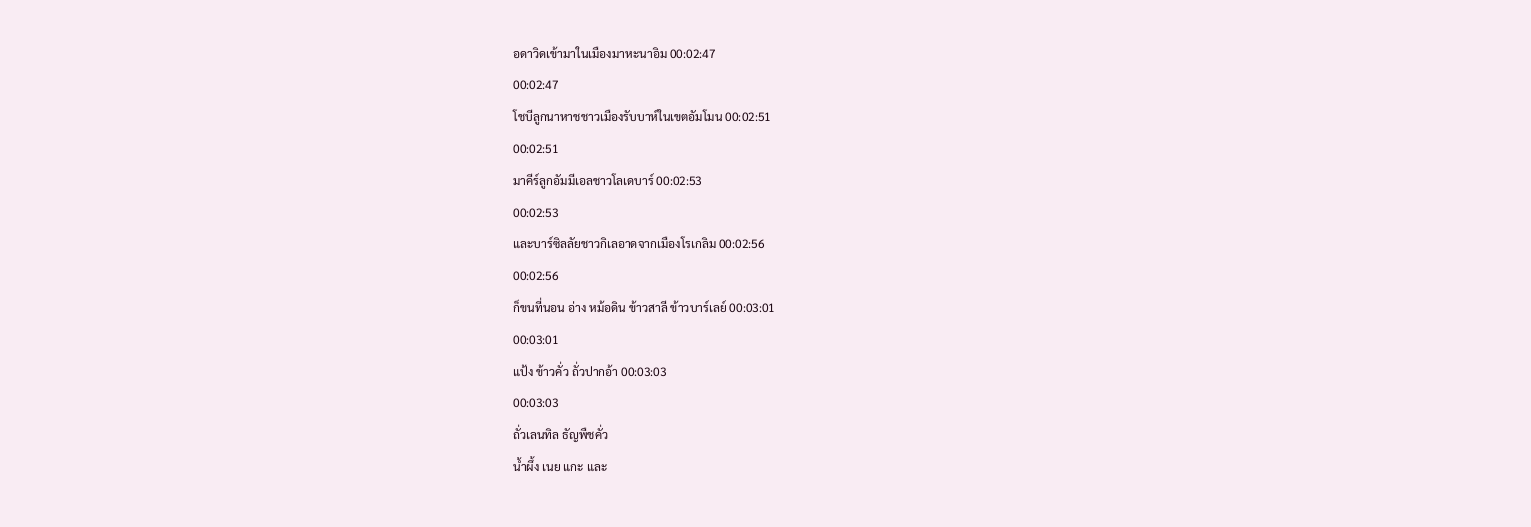อดาวิดเข้ามาในเมืองมาหะนาอิม 00:02:47
00:02:47
โชบีลูกนาหาชชาวเมืองรับบาห์ในเขตอัมโมน 00:02:51
00:02:51
มาคีร์ลูกอัมมีเอลชาวโลเดบาร์ 00:02:53
00:02:53
และบาร์ซิลลัยชาวกิเลอาดจากเมืองโรเกลิม 00:02:56
00:02:56
ก็ขนที่นอน อ่าง หม้อดิน ข้าวสาลี ข้าวบาร์เลย์ 00:03:01
00:03:01
แป้ง ข้าวคั่ว ถั่วปากอ้า 00:03:03
00:03:03
ถั่วเลนทิล ธัญพืชคั่ว
น้ำผึ้ง เนย แกะ และ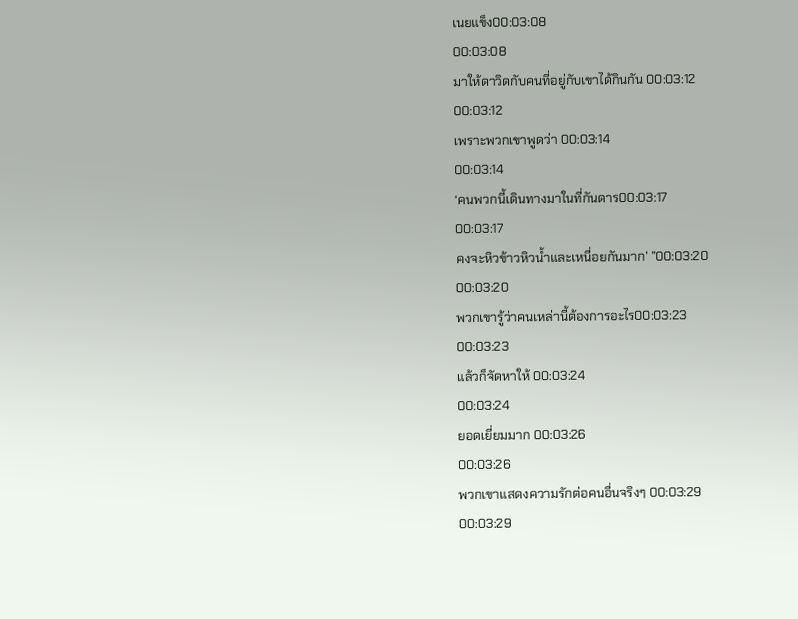เนยแข็ง00:03:08
00:03:08
มาให้ดาวิดกับคนที่อยู่กับเขาได้กินกัน 00:03:12
00:03:12
เพราะพวกเขาพูดว่า 00:03:14
00:03:14
‘คนพวกนี้เดินทางมาในที่กันดาร00:03:17
00:03:17
คงจะหิวข้าวหิวน้ำและเหนื่อยกันมาก’ ”00:03:20
00:03:20
พวกเขารู้ว่าคนเหล่านี้ต้องการอะไร00:03:23
00:03:23
แล้วก็จัดหาให้ 00:03:24
00:03:24
ยอดเยี่ยมมาก 00:03:26
00:03:26
พวกเขาแสดงความรักต่อคนอื่นจริงๆ 00:03:29
00:03:29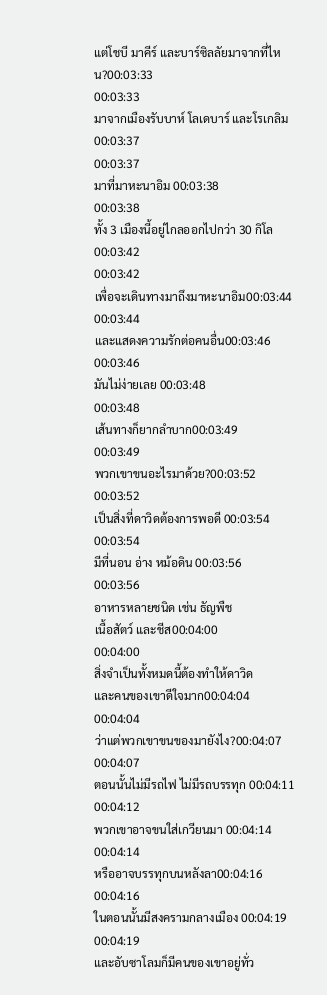แต่โชบี มาคีร์ และบาร์ซิลลัยมาจากที่ไหน?00:03:33
00:03:33
มาจากเมืองรับบาห์ โลเดบาร์ และโรเกลิม 00:03:37
00:03:37
มาที่มาหะนาอิม 00:03:38
00:03:38
ทั้ง 3 เมืองนี้อยู่ไกลออกไปกว่า 30 กิโล00:03:42
00:03:42
เพื่อจะเดินทางมาถึงมาหะนาอิม00:03:44
00:03:44
และแสดงความรักต่อคนอื่น00:03:46
00:03:46
มันไม่ง่ายเลย 00:03:48
00:03:48
เส้นทางก็ยากลำบาก00:03:49
00:03:49
พวกเขาขนอะไรมาด้วย?00:03:52
00:03:52
เป็นสิ่งที่ดาวิดต้องการพอดี 00:03:54
00:03:54
มีที่นอน อ่าง หม้อดิน 00:03:56
00:03:56
อาหารหลายชนิด เช่น ธัญพืช
เนื้อสัตว์ และชีส00:04:00
00:04:00
สิ่งจำเป็นทั้งหมดนี้ต้องทำให้ดาวิด
และคนของเขาดีใจมาก00:04:04
00:04:04
ว่าแต่พวกเขาขนของมายังไง?00:04:07
00:04:07
ตอนนั้นไม่มีรถไฟ ไม่มีรถบรรทุก 00:04:11
00:04:12
พวกเขาอาจขนใส่เกวียนมา 00:04:14
00:04:14
หรืออาจบรรทุกบนหลังลา00:04:16
00:04:16
ในตอนนั้นมีสงครามกลางเมือง 00:04:19
00:04:19
และอับซาโลมก็มีคนของเขาอยู่ทั่ว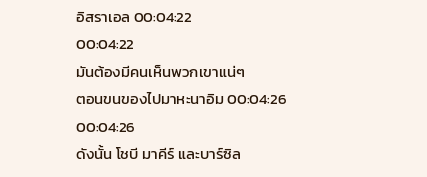อิสราเอล 00:04:22
00:04:22
มันต้องมีคนเห็นพวกเขาแน่ๆ
ตอนขนของไปมาหะนาอิม 00:04:26
00:04:26
ดังนั้น โชบี มาคีร์ และบาร์ซิล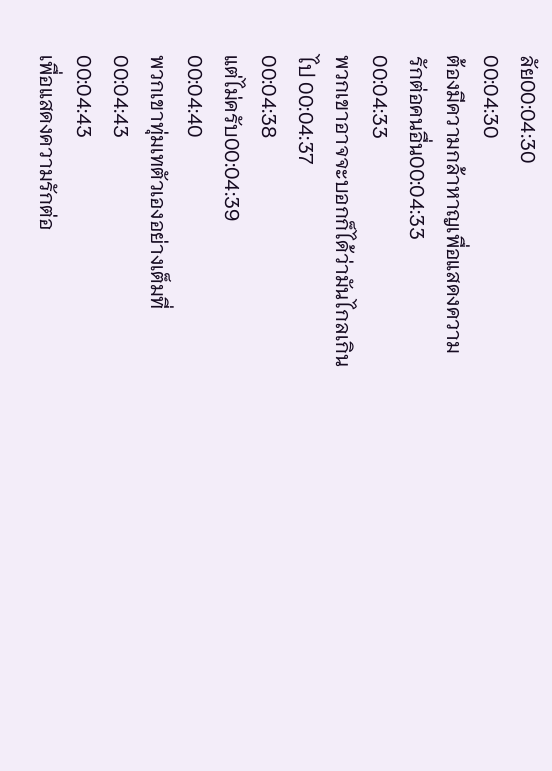ลัย00:04:30
00:04:30
ต้องมีความกล้าหาญเพื่อแสดงความรักต่อคนอื่น00:04:33
00:04:33
พวกเขาอาจจะบอกก็ได้ว่ามันไกลเกินไป 00:04:37
00:04:38
แต่ไม่ครับ00:04:39
00:04:40
พวกเขาทุ่มเทตัวเองอย่างเต็มที่00:04:43
00:04:43
เพื่อแสดงความรักต่อ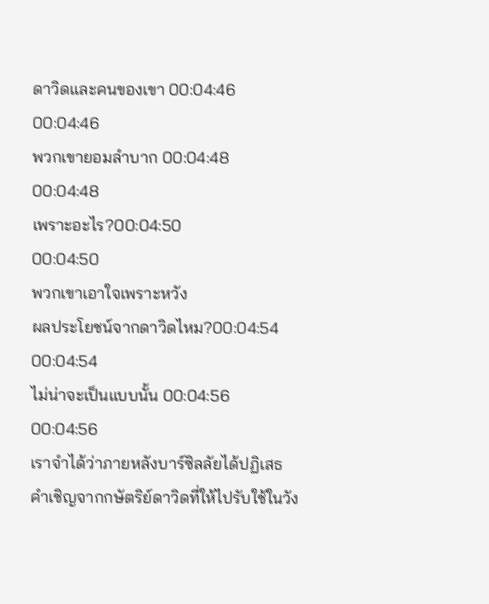ดาวิดและคนของเขา 00:04:46
00:04:46
พวกเขายอมลำบาก 00:04:48
00:04:48
เพราะอะไร?00:04:50
00:04:50
พวกเขาเอาใจเพราะหวัง
ผลประโยชน์จากดาวิดไหม?00:04:54
00:04:54
ไม่น่าจะเป็นแบบนั้น 00:04:56
00:04:56
เราจำได้ว่าภายหลังบาร์ซิลลัยได้ปฏิเสธ
คำเชิญจากกษัตริย์ดาวิดที่ให้ไปรับใช้ในวัง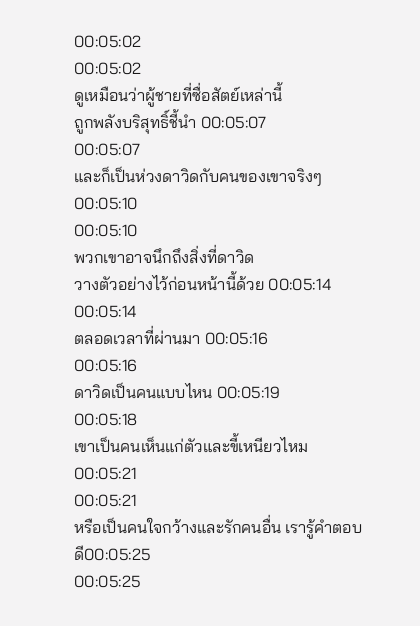00:05:02
00:05:02
ดูเหมือนว่าผู้ชายที่ซื่อสัตย์เหล่านี้
ถูกพลังบริสุทธิ์ชี้นำ 00:05:07
00:05:07
และก็เป็นห่วงดาวิดกับคนของเขาจริงๆ00:05:10
00:05:10
พวกเขาอาจนึกถึงสิ่งที่ดาวิด
วางตัวอย่างไว้ก่อนหน้านี้ด้วย 00:05:14
00:05:14
ตลอดเวลาที่ผ่านมา 00:05:16
00:05:16
ดาวิดเป็นคนแบบไหน 00:05:19
00:05:18
เขาเป็นคนเห็นแก่ตัวและขี้เหนียวไหม 00:05:21
00:05:21
หรือเป็นคนใจกว้างและรักคนอื่น เรารู้คำตอบดี00:05:25
00:05:25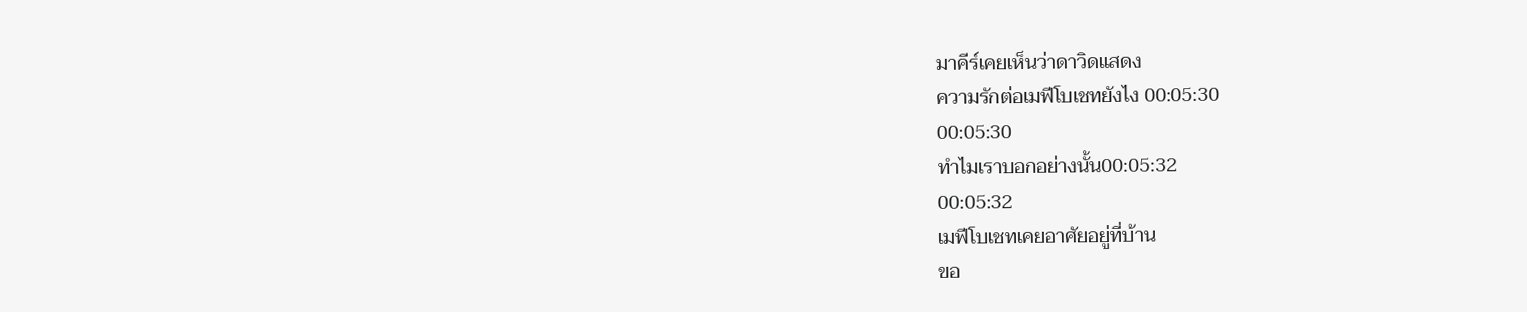มาคีร์เคยเห็นว่าดาวิดแสดง
ความรักต่อเมฟีโบเชทยังไง 00:05:30
00:05:30
ทำไมเราบอกอย่างนั้น00:05:32
00:05:32
เมฟีโบเชทเคยอาศัยอยู่ที่บ้าน
ขอ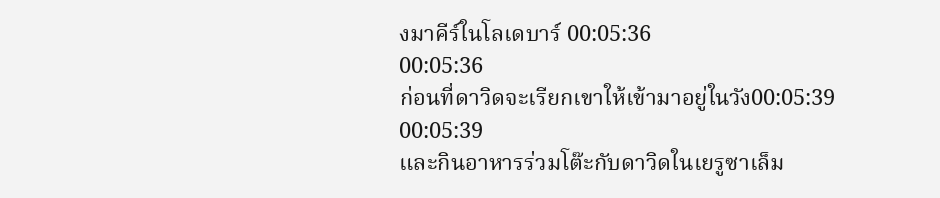งมาคีร์ในโลเดบาร์ 00:05:36
00:05:36
ก่อนที่ดาวิดจะเรียกเขาให้เข้ามาอยู่ในวัง00:05:39
00:05:39
และกินอาหารร่วมโต๊ะกับดาวิดในเยรูซาเล็ม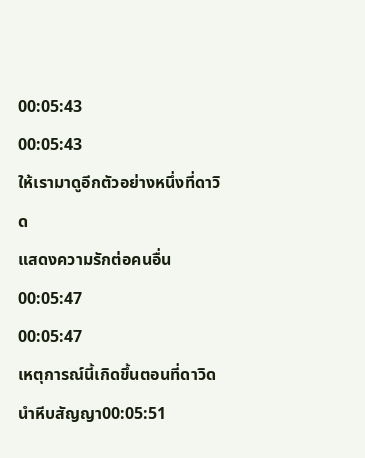00:05:43
00:05:43
ให้เรามาดูอีกตัวอย่างหนึ่งที่ดาวิด
แสดงความรักต่อคนอื่น 00:05:47
00:05:47
เหตุการณ์นี้เกิดขึ้นตอนที่ดาวิดนำหีบสัญญา00:05:51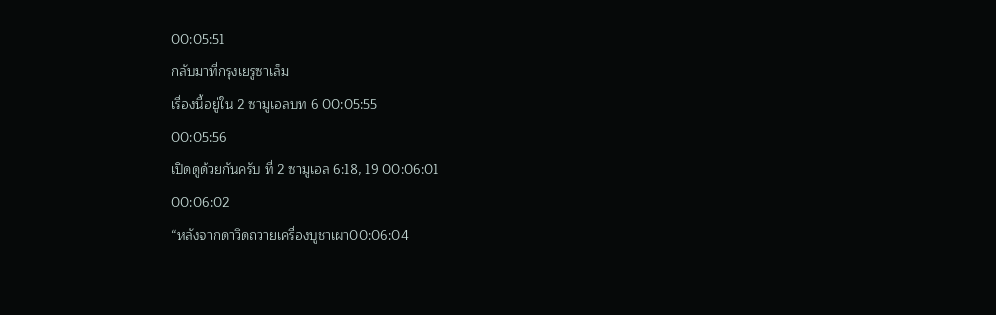00:05:51
กลับมาที่กรุงเยรูซาเล็ม
เรื่องนี้อยู่ใน 2 ซามูเอลบท 6 00:05:55
00:05:56
เปิดดูด้วยกันครับ ที่ 2 ซามูเอล 6:18, 19 00:06:01
00:06:02
“หลังจากดาวิดถวายเครื่องบูชาเผา00:06:04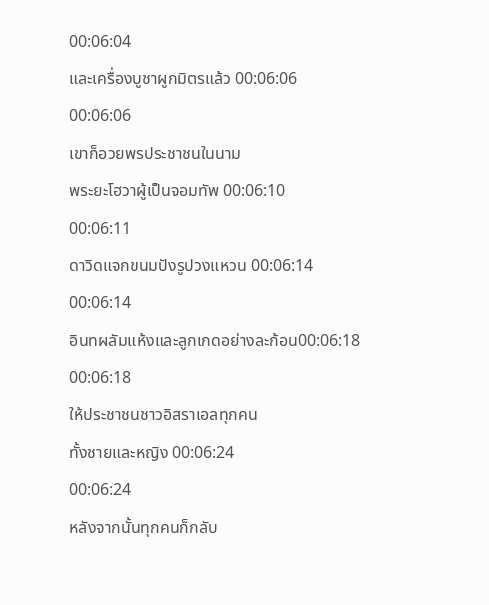00:06:04
และเครื่องบูชาผูกมิตรแล้ว 00:06:06
00:06:06
เขาก็อวยพรประชาชนในนาม
พระยะโฮวาผู้เป็นจอมทัพ 00:06:10
00:06:11
ดาวิดแจกขนมปังรูปวงแหวน 00:06:14
00:06:14
อินทผลัมแห้งและลูกเกดอย่างละก้อน00:06:18
00:06:18
ให้ประชาชนชาวอิสราเอลทุกคน
ทั้งชายและหญิง 00:06:24
00:06:24
หลังจากนั้นทุกคนก็กลับ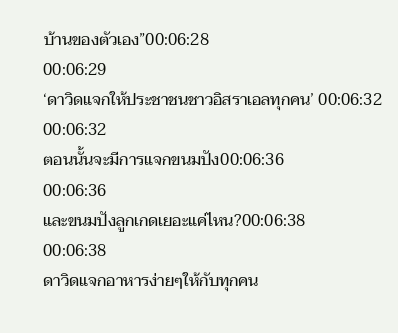บ้านของตัวเอง”00:06:28
00:06:29
‘ดาวิดแจกให้ประชาชนชาวอิสราเอลทุกคน’ 00:06:32
00:06:32
ตอนนั้นจะมีการแจกขนมปัง00:06:36
00:06:36
และขนมปังลูกเกดเยอะแค่ไหน?00:06:38
00:06:38
ดาวิดแจกอาหารง่ายๆให้กับทุกคน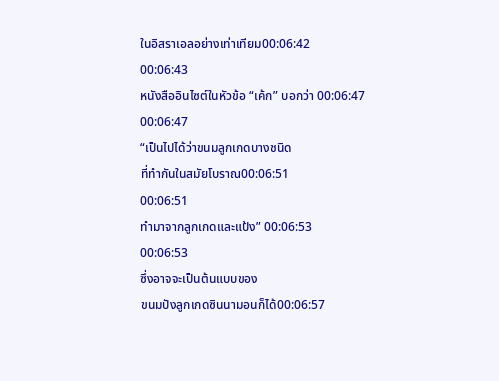ในอิสราเอลอย่างเท่าเทียม00:06:42
00:06:43
หนังสืออินไซต์ในหัวข้อ “เค้ก” บอกว่า 00:06:47
00:06:47
“เป็นไปได้ว่าขนมลูกเกดบางชนิด
ที่ทำกันในสมัยโบราณ00:06:51
00:06:51
ทำมาจากลูกเกดและแป้ง” 00:06:53
00:06:53
ซึ่งอาจจะเป็นต้นแบบของ
ขนมปังลูกเกดซินนามอนก็ได้00:06:57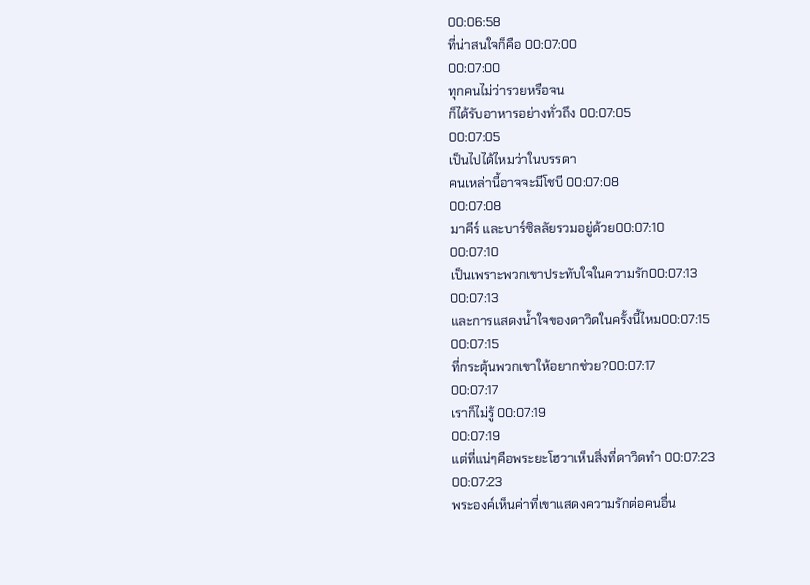00:06:58
ที่น่าสนใจก็คือ 00:07:00
00:07:00
ทุกคนไม่ว่ารวยหรือจน
ก็ได้รับอาหารอย่างทั่วถึง 00:07:05
00:07:05
เป็นไปได้ไหมว่าในบรรดา
คนเหล่านี้อาจจะมีโชบี 00:07:08
00:07:08
มาคีร์ และบาร์ซิลลัยรวมอยู่ด้วย00:07:10
00:07:10
เป็นเพราะพวกเขาประทับใจในความรัก00:07:13
00:07:13
และการแสดงน้ำใจของดาวิดในครั้งนี้ไหม00:07:15
00:07:15
ที่กระตุ้นพวกเขาให้อยากช่วย?00:07:17
00:07:17
เราก็ไม่รู้ 00:07:19
00:07:19
แต่ที่แน่ๆคือพระยะโฮวาเห็นสิ่งที่ดาวิดทำ 00:07:23
00:07:23
พระองค์เห็นค่าที่เขาแสดงความรักต่อคนอื่น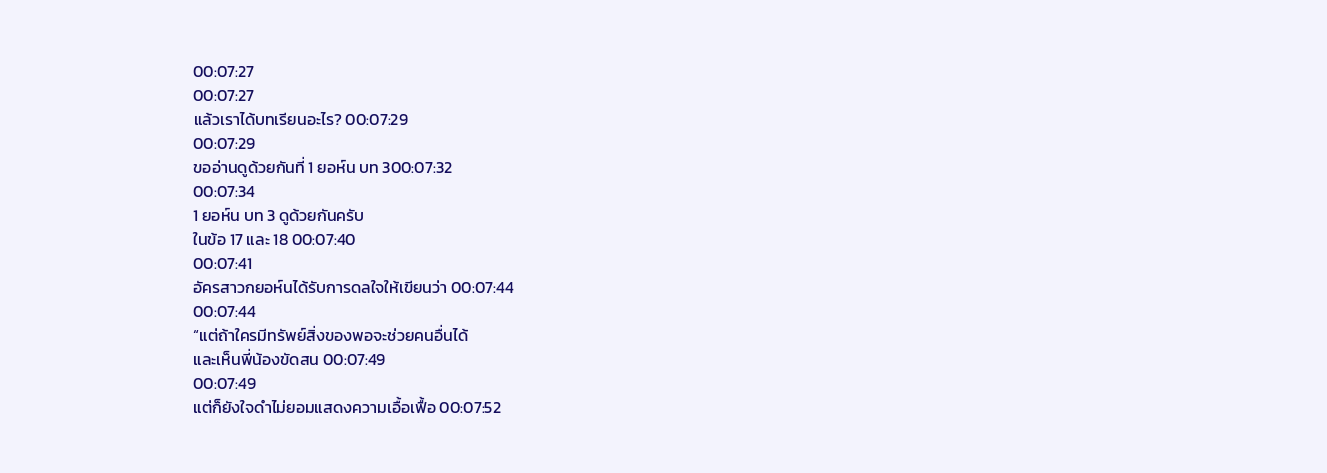00:07:27
00:07:27
แล้วเราได้บทเรียนอะไร? 00:07:29
00:07:29
ขออ่านดูด้วยกันที่ 1 ยอห์น บท 300:07:32
00:07:34
1 ยอห์น บท 3 ดูด้วยกันครับ
ในข้อ 17 และ 18 00:07:40
00:07:41
อัครสาวกยอห์นได้รับการดลใจให้เขียนว่า 00:07:44
00:07:44
“แต่ถ้าใครมีทรัพย์สิ่งของพอจะช่วยคนอื่นได้
และเห็นพี่น้องขัดสน 00:07:49
00:07:49
แต่ก็ยังใจดำไม่ยอมแสดงความเอื้อเฟื้อ 00:07:52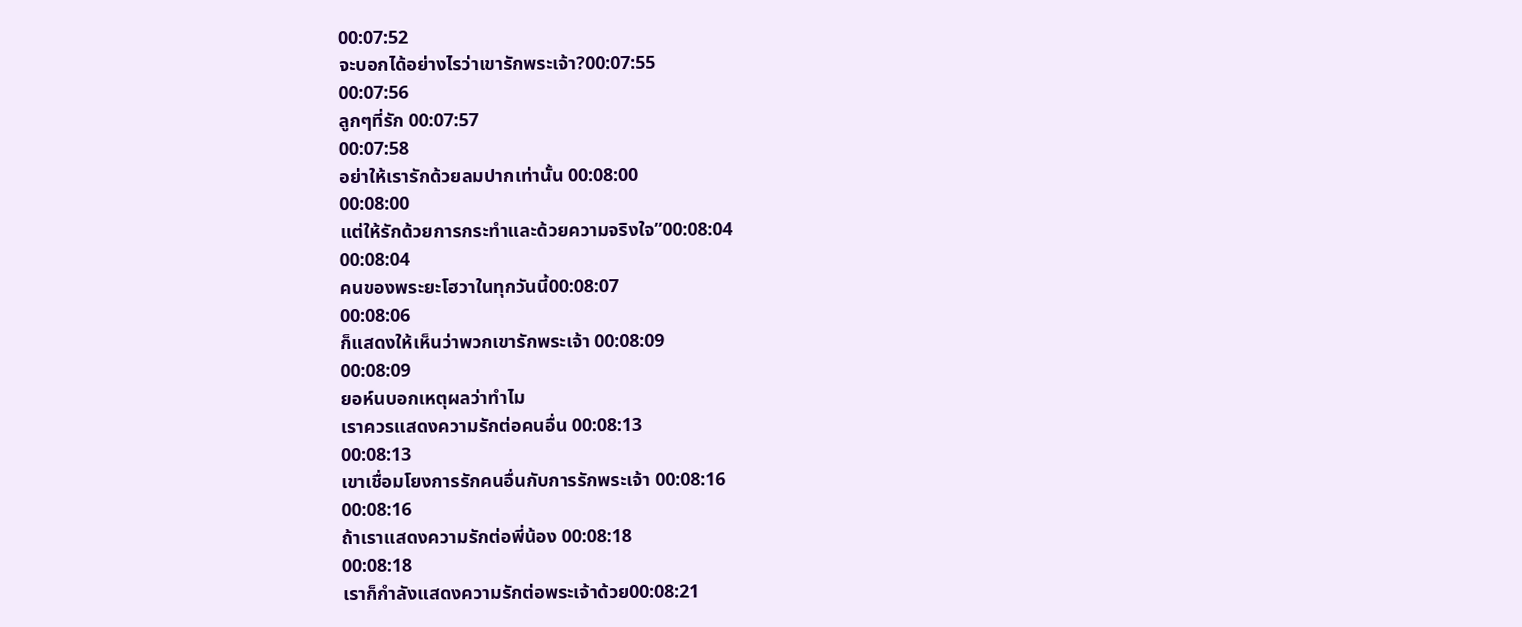00:07:52
จะบอกได้อย่างไรว่าเขารักพระเจ้า?00:07:55
00:07:56
ลูกๆที่รัก 00:07:57
00:07:58
อย่าให้เรารักด้วยลมปากเท่านั้น 00:08:00
00:08:00
แต่ให้รักด้วยการกระทำและด้วยความจริงใจ”00:08:04
00:08:04
คนของพระยะโฮวาในทุกวันนี้00:08:07
00:08:06
ก็แสดงให้เห็นว่าพวกเขารักพระเจ้า 00:08:09
00:08:09
ยอห์นบอกเหตุผลว่าทำไม
เราควรแสดงความรักต่อคนอื่น 00:08:13
00:08:13
เขาเชื่อมโยงการรักคนอื่นกับการรักพระเจ้า 00:08:16
00:08:16
ถ้าเราแสดงความรักต่อพี่น้อง 00:08:18
00:08:18
เราก็กำลังแสดงความรักต่อพระเจ้าด้วย00:08:21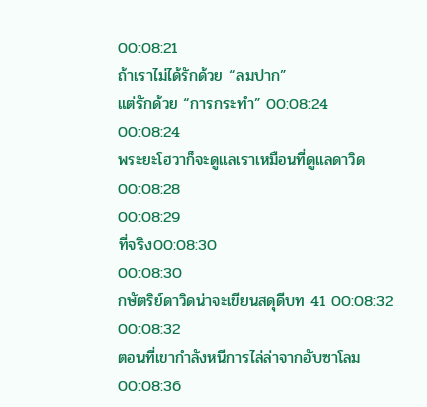00:08:21
ถ้าเราไม่ได้รักด้วย “ลมปาก”
แต่รักด้วย “การกระทำ” 00:08:24
00:08:24
พระยะโฮวาก็จะดูแลเราเหมือนที่ดูแลดาวิด 00:08:28
00:08:29
ที่จริง00:08:30
00:08:30
กษัตริย์ดาวิดน่าจะเขียนสดุดีบท 41 00:08:32
00:08:32
ตอนที่เขากำลังหนีการไล่ล่าจากอับซาโลม00:08:36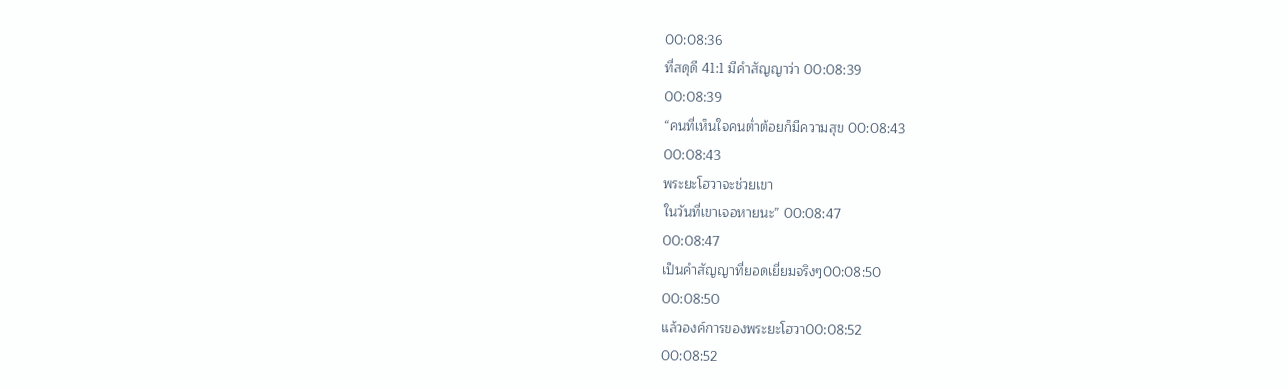00:08:36
ที่สดุดี 41:1 มีคำสัญญาว่า 00:08:39
00:08:39
“คนที่เห็นใจคนต่ำต้อยก็มีความสุข 00:08:43
00:08:43
พระยะโฮวาจะช่วยเขา
ในวันที่เขาเจอหายนะ” 00:08:47
00:08:47
เป็นคำสัญญาที่ยอดเยี่ยมจริงๆ00:08:50
00:08:50
แล้วองค์การของพระยะโฮวา00:08:52
00:08:52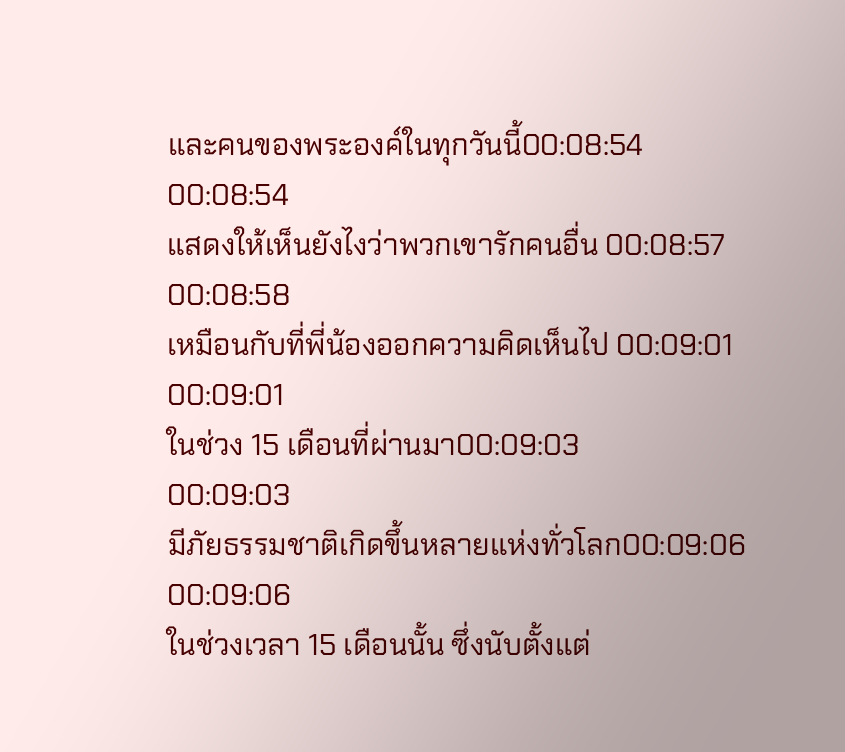และคนของพระองค์ในทุกวันนี้00:08:54
00:08:54
แสดงให้เห็นยังไงว่าพวกเขารักคนอื่น 00:08:57
00:08:58
เหมือนกับที่พี่น้องออกความคิดเห็นไป 00:09:01
00:09:01
ในช่วง 15 เดือนที่ผ่านมา00:09:03
00:09:03
มีภัยธรรมชาติเกิดขึ้นหลายแห่งทั่วโลก00:09:06
00:09:06
ในช่วงเวลา 15 เดือนนั้น ซึ่งนับตั้งแต่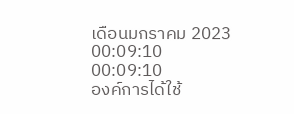เดือนมกราคม 2023 00:09:10
00:09:10
องค์การได้ใช้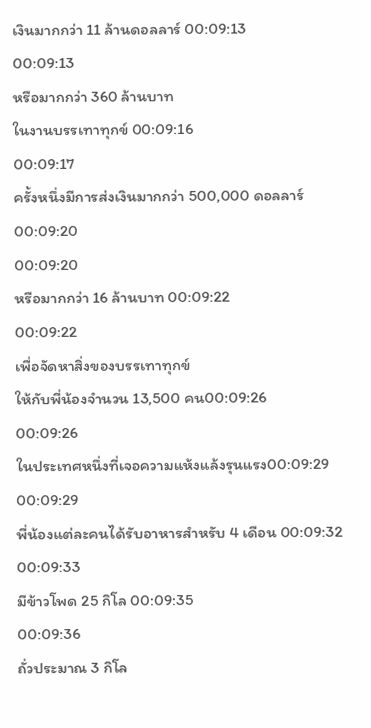เงินมากกว่า 11 ล้านดอลลาร์ 00:09:13
00:09:13
หรือมากกว่า 360 ล้านบาท
ในงานบรรเทาทุกข์ 00:09:16
00:09:17
ครั้งหนึ่งมีการส่งเงินมากกว่า 500,000 ดอลลาร์ 00:09:20
00:09:20
หรือมากกว่า 16 ล้านบาท 00:09:22
00:09:22
เพื่อจัดหาสิ่งของบรรเทาทุกข์
ให้กับพี่น้องจำนวน 13,500 คน00:09:26
00:09:26
ในประเทศหนึ่งที่เจอความแห้งแล้งรุนแรง00:09:29
00:09:29
พี่น้องแต่ละคนได้รับอาหารสำหรับ 4 เดือน 00:09:32
00:09:33
มีข้าวโพด 25 กิโล 00:09:35
00:09:36
ถั่วประมาณ 3 กิโล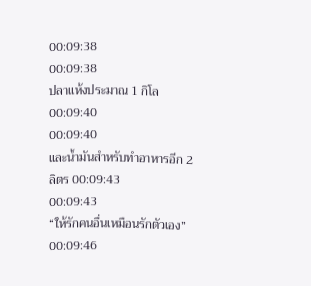00:09:38
00:09:38
ปลาแห้งประมาณ 1 กิโล00:09:40
00:09:40
และน้ำมันสำหรับทำอาหารอีก 2 ลิตร 00:09:43
00:09:43
“ให้รักคนอื่นเหมือนรักตัวเอง” 00:09:46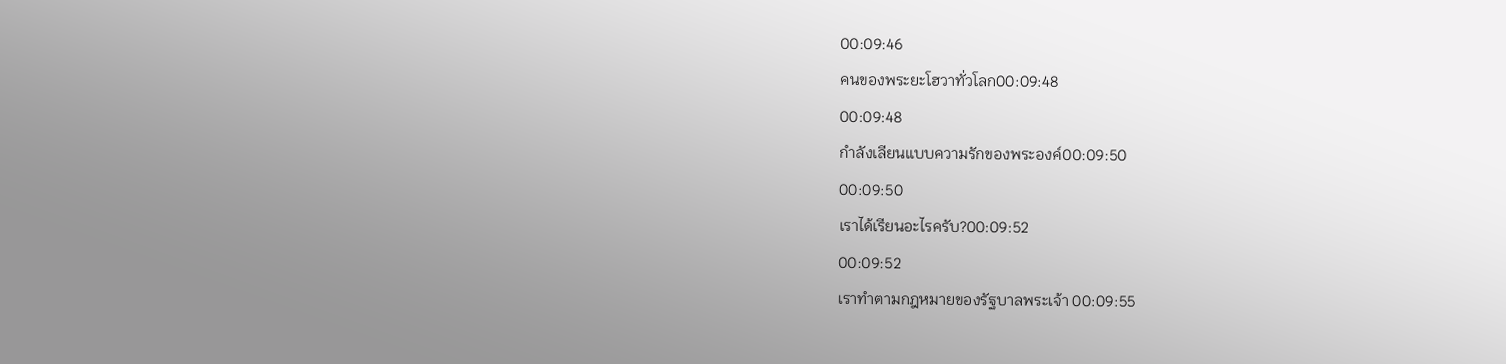00:09:46
คนของพระยะโฮวาทั่วโลก00:09:48
00:09:48
กำลังเลียนแบบความรักของพระองค์00:09:50
00:09:50
เราได้เรียนอะไรครับ?00:09:52
00:09:52
เราทำตามกฎหมายของรัฐบาลพระเจ้า 00:09:55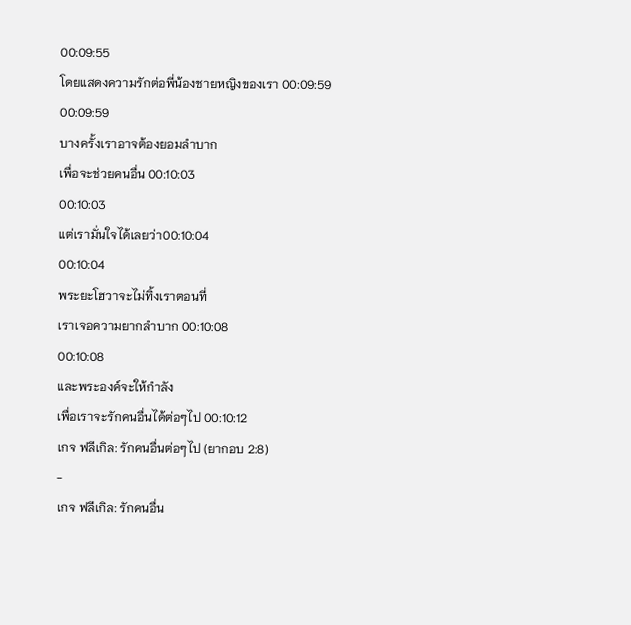00:09:55
โดยแสดงความรักต่อพี่น้องชายหญิงของเรา 00:09:59
00:09:59
บางครั้งเราอาจต้องยอมลำบาก
เพื่อจะช่วยคนอื่น 00:10:03
00:10:03
แต่เรามั่นใจได้เลยว่า00:10:04
00:10:04
พระยะโฮวาจะไม่ทิ้งเราตอนที่
เราเจอความยากลำบาก 00:10:08
00:10:08
และพระองค์จะให้กำลัง
เพื่อเราจะรักคนอื่นได้ต่อๆไป 00:10:12
เกจ ฟลีเกิล: รักคนอื่นต่อๆไป (ยากอบ 2:8)
-
เกจ ฟลีเกิล: รักคนอื่น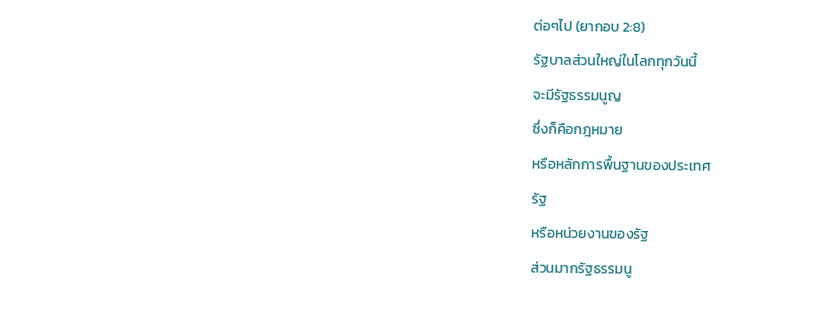ต่อๆไป (ยากอบ 2:8)
รัฐบาลส่วนใหญ่ในโลกทุกวันนี้
จะมีรัฐธรรมนูญ
ซึ่งก็คือกฎหมาย
หรือหลักการพื้นฐานของประเทศ
รัฐ
หรือหน่วยงานของรัฐ
ส่วนมากรัฐธรรมนู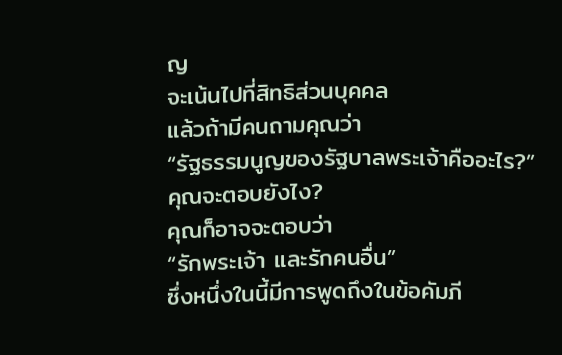ญ
จะเน้นไปที่สิทธิส่วนบุคคล
แล้วถ้ามีคนถามคุณว่า
“รัฐธรรมนูญของรัฐบาลพระเจ้าคืออะไร?”
คุณจะตอบยังไง?
คุณก็อาจจะตอบว่า
“รักพระเจ้า และรักคนอื่น”
ซึ่งหนึ่งในนี้มีการพูดถึงในข้อคัมภี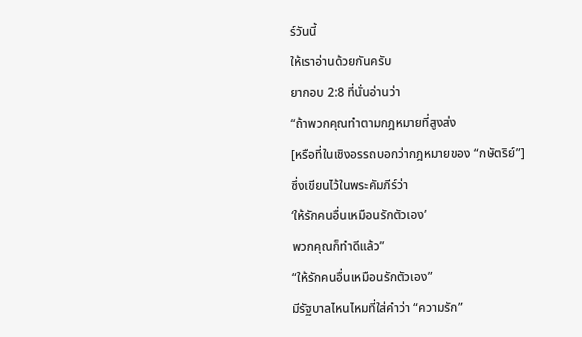ร์วันนี้
ให้เราอ่านด้วยกันครับ
ยากอบ 2:8 ที่นั่นอ่านว่า
“ถ้าพวกคุณทำตามกฎหมายที่สูงส่ง
[หรือที่ในเชิงอรรถบอกว่ากฎหมายของ “กษัตริย์”]
ซึ่งเขียนไว้ในพระคัมภีร์ว่า
‘ให้รักคนอื่นเหมือนรักตัวเอง’
พวกคุณก็ทำดีแล้ว”
“ให้รักคนอื่นเหมือนรักตัวเอง”
มีรัฐบาลไหนไหมที่ใส่คำว่า “ความรัก”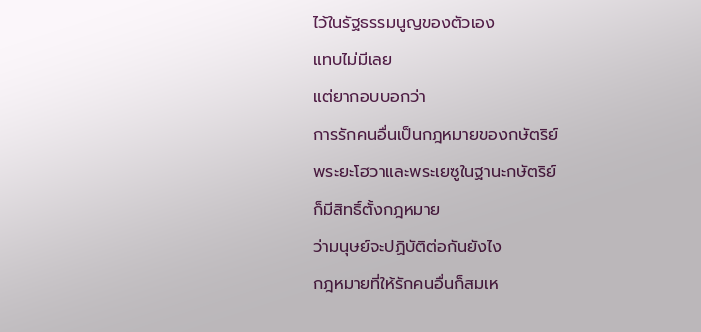ไว้ในรัฐธรรมนูญของตัวเอง
แทบไม่มีเลย
แต่ยากอบบอกว่า
การรักคนอื่นเป็นกฎหมายของกษัตริย์
พระยะโฮวาและพระเยซูในฐานะกษัตริย์
ก็มีสิทธิ์ตั้งกฎหมาย
ว่ามนุษย์จะปฏิบัติต่อกันยังไง
กฎหมายที่ให้รักคนอื่นก็สมเห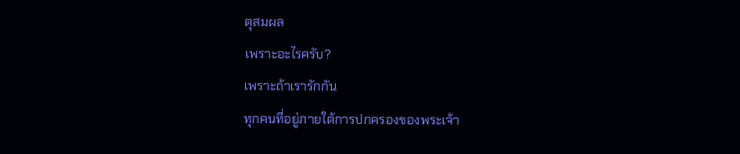ตุสมผล
เพราะอะไรครับ?
เพราะถ้าเรารักกัน
ทุกคนที่อยู่ภายใต้การปกครองของพระเจ้า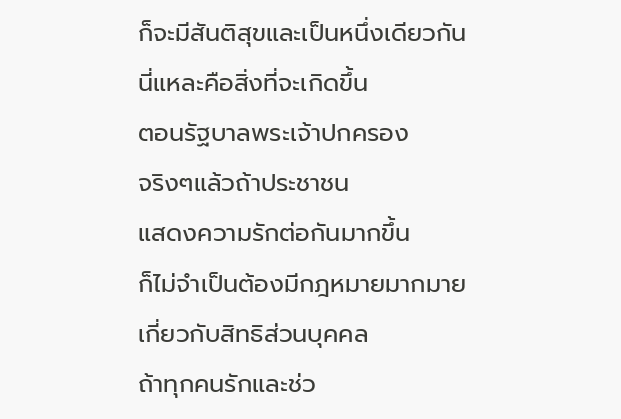ก็จะมีสันติสุขและเป็นหนึ่งเดียวกัน
นี่แหละคือสิ่งที่จะเกิดขึ้น
ตอนรัฐบาลพระเจ้าปกครอง
จริงๆแล้วถ้าประชาชน
แสดงความรักต่อกันมากขึ้น
ก็ไม่จำเป็นต้องมีกฎหมายมากมาย
เกี่ยวกับสิทธิส่วนบุคคล
ถ้าทุกคนรักและช่ว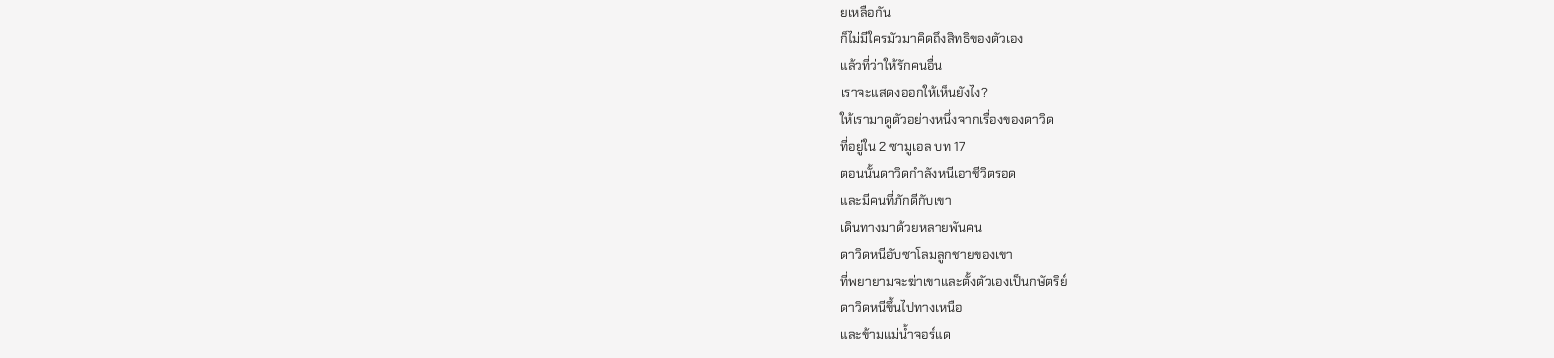ยเหลือกัน
ก็ไม่มีใครมัวมาคิดถึงสิทธิของตัวเอง
แล้วที่ว่าให้รักคนอื่น
เราจะแสดงออกให้เห็นยังไง?
ให้เรามาดูตัวอย่างหนึ่งจากเรื่องของดาวิด
ที่อยู่ใน 2 ซามูเอล บท 17
ตอนนั้นดาวิดกำลังหนีเอาชีวิตรอด
และมีคนที่ภักดีกับเขา
เดินทางมาด้วยหลายพันคน
ดาวิดหนีอับซาโลมลูกชายของเขา
ที่พยายามจะฆ่าเขาและตั้งตัวเองเป็นกษัตริย์
ดาวิดหนีขึ้นไปทางเหนือ
และข้ามแม่น้ำจอร์แด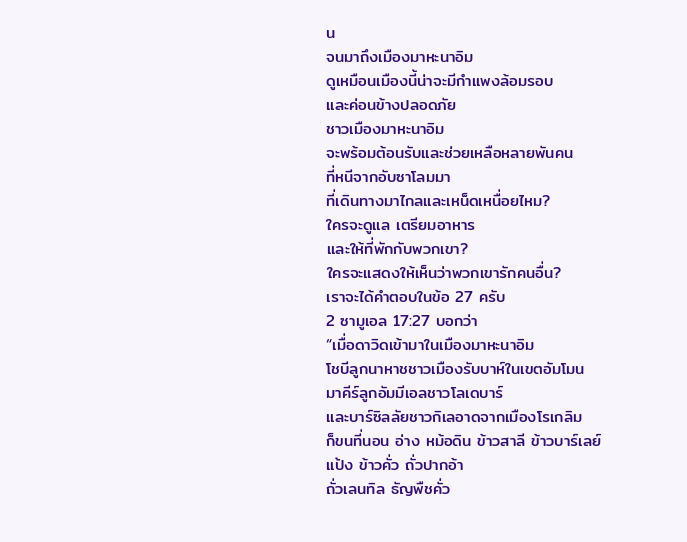น
จนมาถึงเมืองมาหะนาอิม
ดูเหมือนเมืองนี้น่าจะมีกำแพงล้อมรอบ
และค่อนข้างปลอดภัย
ชาวเมืองมาหะนาอิม
จะพร้อมต้อนรับและช่วยเหลือหลายพันคน
ที่หนีจากอับซาโลมมา
ที่เดินทางมาไกลและเหน็ดเหนื่อยไหม?
ใครจะดูแล เตรียมอาหาร
และให้ที่พักกับพวกเขา?
ใครจะแสดงให้เห็นว่าพวกเขารักคนอื่น?
เราจะได้คำตอบในข้อ 27 ครับ
2 ซามูเอล 17:27 บอกว่า
“เมื่อดาวิดเข้ามาในเมืองมาหะนาอิม
โชบีลูกนาหาชชาวเมืองรับบาห์ในเขตอัมโมน
มาคีร์ลูกอัมมีเอลชาวโลเดบาร์
และบาร์ซิลลัยชาวกิเลอาดจากเมืองโรเกลิม
ก็ขนที่นอน อ่าง หม้อดิน ข้าวสาลี ข้าวบาร์เลย์
แป้ง ข้าวคั่ว ถั่วปากอ้า
ถั่วเลนทิล ธัญพืชคั่ว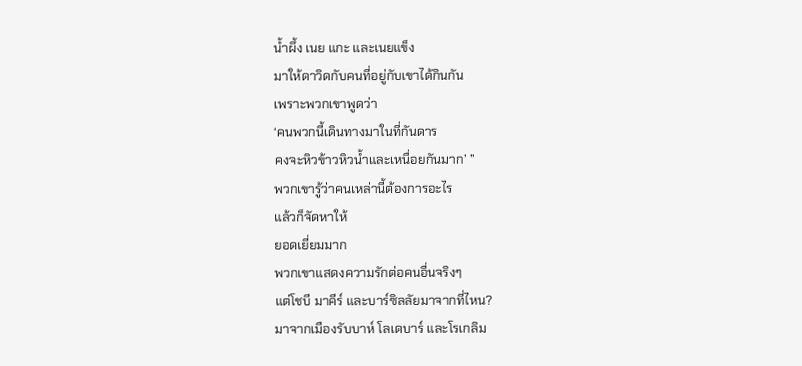น้ำผึ้ง เนย แกะ และเนยแข็ง
มาให้ดาวิดกับคนที่อยู่กับเขาได้กินกัน
เพราะพวกเขาพูดว่า
‘คนพวกนี้เดินทางมาในที่กันดาร
คงจะหิวข้าวหิวน้ำและเหนื่อยกันมาก’ ”
พวกเขารู้ว่าคนเหล่านี้ต้องการอะไร
แล้วก็จัดหาให้
ยอดเยี่ยมมาก
พวกเขาแสดงความรักต่อคนอื่นจริงๆ
แต่โชบี มาคีร์ และบาร์ซิลลัยมาจากที่ไหน?
มาจากเมืองรับบาห์ โลเดบาร์ และโรเกลิม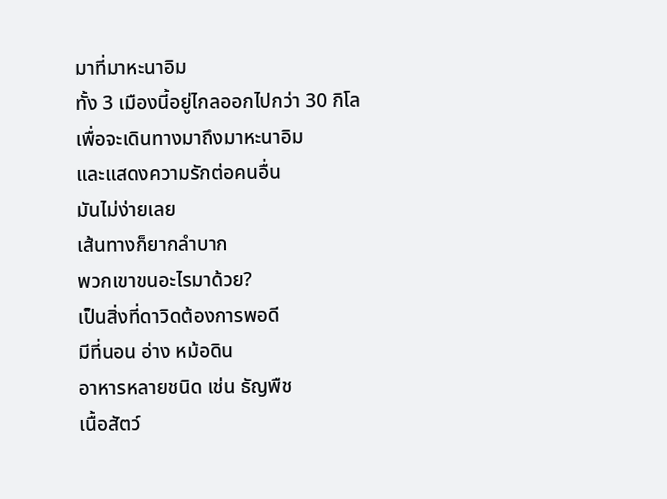มาที่มาหะนาอิม
ทั้ง 3 เมืองนี้อยู่ไกลออกไปกว่า 30 กิโล
เพื่อจะเดินทางมาถึงมาหะนาอิม
และแสดงความรักต่อคนอื่น
มันไม่ง่ายเลย
เส้นทางก็ยากลำบาก
พวกเขาขนอะไรมาด้วย?
เป็นสิ่งที่ดาวิดต้องการพอดี
มีที่นอน อ่าง หม้อดิน
อาหารหลายชนิด เช่น ธัญพืช
เนื้อสัตว์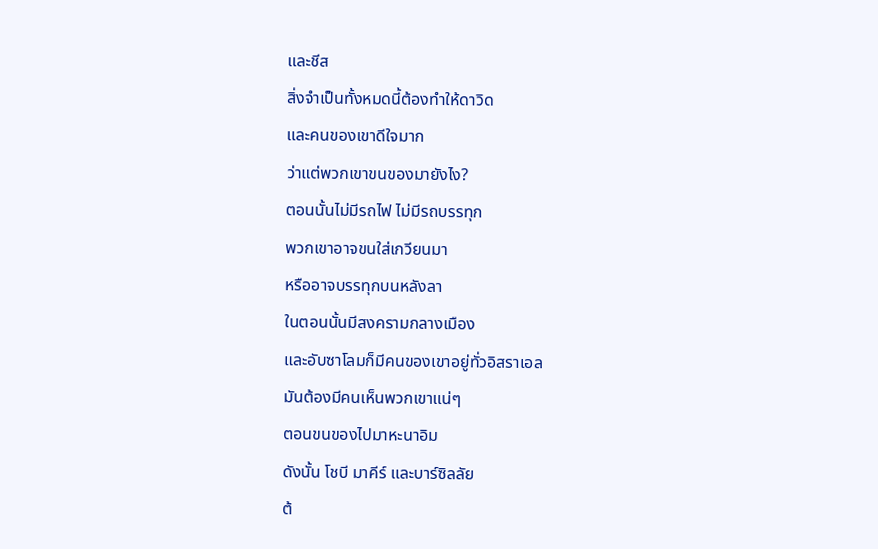และชีส
สิ่งจำเป็นทั้งหมดนี้ต้องทำให้ดาวิด
และคนของเขาดีใจมาก
ว่าแต่พวกเขาขนของมายังไง?
ตอนนั้นไม่มีรถไฟ ไม่มีรถบรรทุก
พวกเขาอาจขนใส่เกวียนมา
หรืออาจบรรทุกบนหลังลา
ในตอนนั้นมีสงครามกลางเมือง
และอับซาโลมก็มีคนของเขาอยู่ทั่วอิสราเอล
มันต้องมีคนเห็นพวกเขาแน่ๆ
ตอนขนของไปมาหะนาอิม
ดังนั้น โชบี มาคีร์ และบาร์ซิลลัย
ต้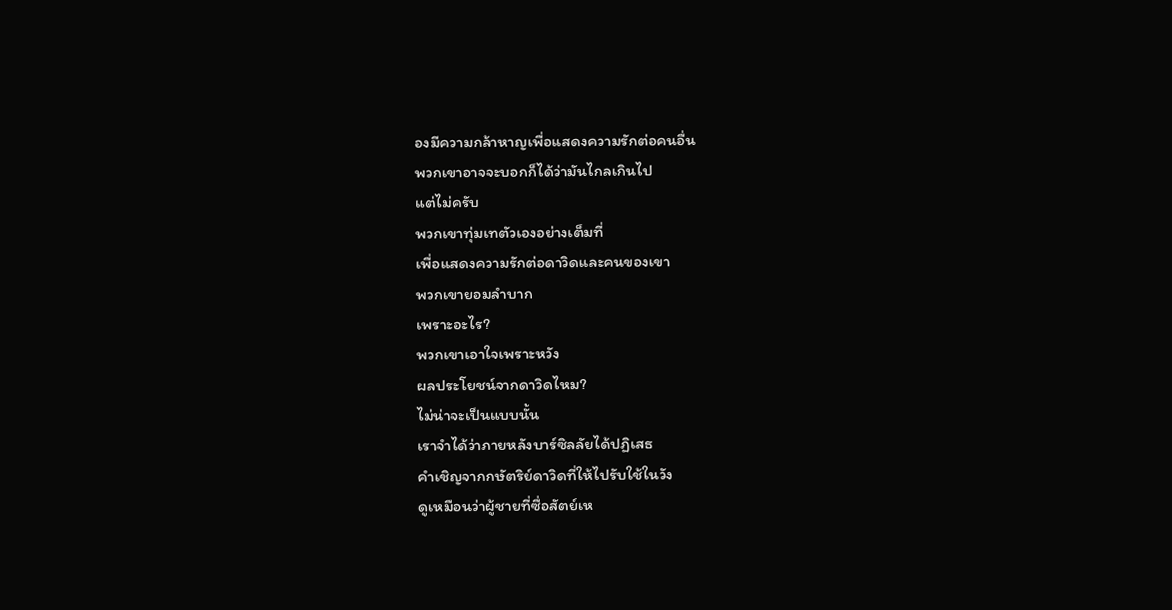องมีความกล้าหาญเพื่อแสดงความรักต่อคนอื่น
พวกเขาอาจจะบอกก็ได้ว่ามันไกลเกินไป
แต่ไม่ครับ
พวกเขาทุ่มเทตัวเองอย่างเต็มที่
เพื่อแสดงความรักต่อดาวิดและคนของเขา
พวกเขายอมลำบาก
เพราะอะไร?
พวกเขาเอาใจเพราะหวัง
ผลประโยชน์จากดาวิดไหม?
ไม่น่าจะเป็นแบบนั้น
เราจำได้ว่าภายหลังบาร์ซิลลัยได้ปฏิเสธ
คำเชิญจากกษัตริย์ดาวิดที่ให้ไปรับใช้ในวัง
ดูเหมือนว่าผู้ชายที่ซื่อสัตย์เห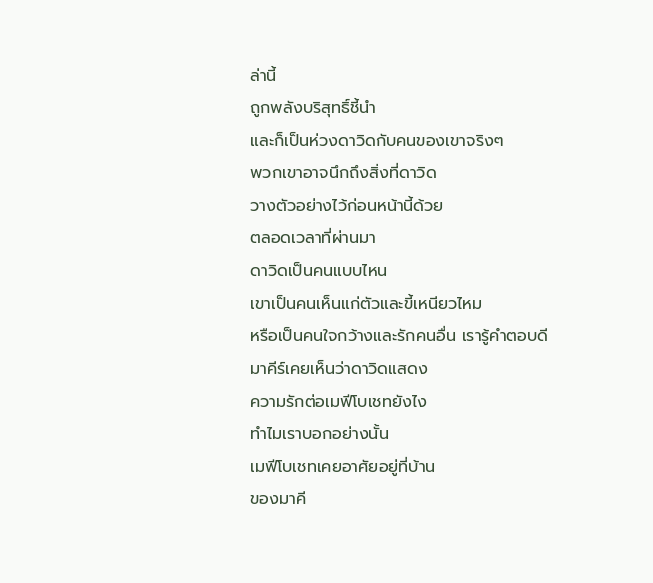ล่านี้
ถูกพลังบริสุทธิ์ชี้นำ
และก็เป็นห่วงดาวิดกับคนของเขาจริงๆ
พวกเขาอาจนึกถึงสิ่งที่ดาวิด
วางตัวอย่างไว้ก่อนหน้านี้ด้วย
ตลอดเวลาที่ผ่านมา
ดาวิดเป็นคนแบบไหน
เขาเป็นคนเห็นแก่ตัวและขี้เหนียวไหม
หรือเป็นคนใจกว้างและรักคนอื่น เรารู้คำตอบดี
มาคีร์เคยเห็นว่าดาวิดแสดง
ความรักต่อเมฟีโบเชทยังไง
ทำไมเราบอกอย่างนั้น
เมฟีโบเชทเคยอาศัยอยู่ที่บ้าน
ของมาคี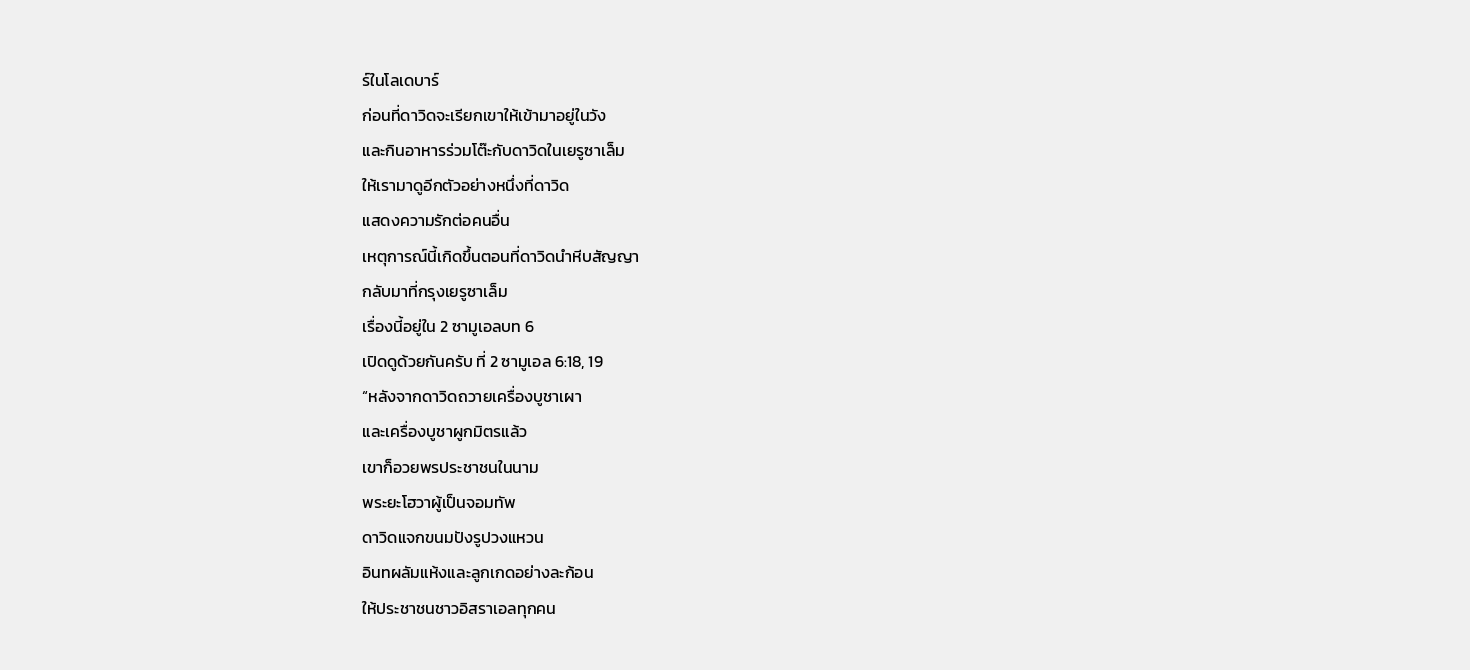ร์ในโลเดบาร์
ก่อนที่ดาวิดจะเรียกเขาให้เข้ามาอยู่ในวัง
และกินอาหารร่วมโต๊ะกับดาวิดในเยรูซาเล็ม
ให้เรามาดูอีกตัวอย่างหนึ่งที่ดาวิด
แสดงความรักต่อคนอื่น
เหตุการณ์นี้เกิดขึ้นตอนที่ดาวิดนำหีบสัญญา
กลับมาที่กรุงเยรูซาเล็ม
เรื่องนี้อยู่ใน 2 ซามูเอลบท 6
เปิดดูด้วยกันครับ ที่ 2 ซามูเอล 6:18, 19
“หลังจากดาวิดถวายเครื่องบูชาเผา
และเครื่องบูชาผูกมิตรแล้ว
เขาก็อวยพรประชาชนในนาม
พระยะโฮวาผู้เป็นจอมทัพ
ดาวิดแจกขนมปังรูปวงแหวน
อินทผลัมแห้งและลูกเกดอย่างละก้อน
ให้ประชาชนชาวอิสราเอลทุกคน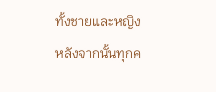ทั้งชายและหญิง
หลังจากนั้นทุกค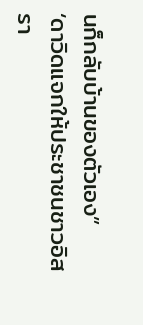นก็กลับบ้านของตัวเอง”
‘ดาวิดแจกให้ประชาชนชาวอิสรา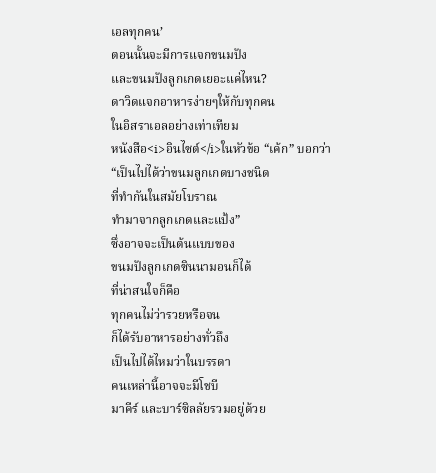เอลทุกคน’
ตอนนั้นจะมีการแจกขนมปัง
และขนมปังลูกเกดเยอะแค่ไหน?
ดาวิดแจกอาหารง่ายๆให้กับทุกคน
ในอิสราเอลอย่างเท่าเทียม
หนังสือ<i>อินไซต์</i>ในหัวข้อ “เค้ก” บอกว่า
“เป็นไปได้ว่าขนมลูกเกดบางชนิด
ที่ทำกันในสมัยโบราณ
ทำมาจากลูกเกดและแป้ง”
ซึ่งอาจจะเป็นต้นแบบของ
ขนมปังลูกเกดซินนามอนก็ได้
ที่น่าสนใจก็คือ
ทุกคนไม่ว่ารวยหรือจน
ก็ได้รับอาหารอย่างทั่วถึง
เป็นไปได้ไหมว่าในบรรดา
คนเหล่านี้อาจจะมีโชบี
มาคีร์ และบาร์ซิลลัยรวมอยู่ด้วย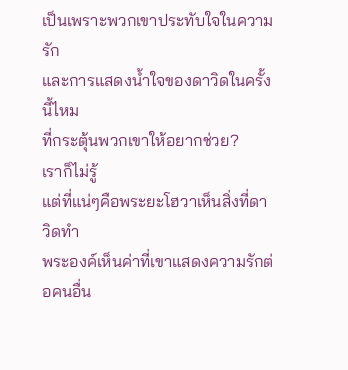เป็นเพราะพวกเขาประทับใจในความรัก
และการแสดงน้ำใจของดาวิดในครั้งนี้ไหม
ที่กระตุ้นพวกเขาให้อยากช่วย?
เราก็ไม่รู้
แต่ที่แน่ๆคือพระยะโฮวาเห็นสิ่งที่ดาวิดทำ
พระองค์เห็นค่าที่เขาแสดงความรักต่อคนอื่น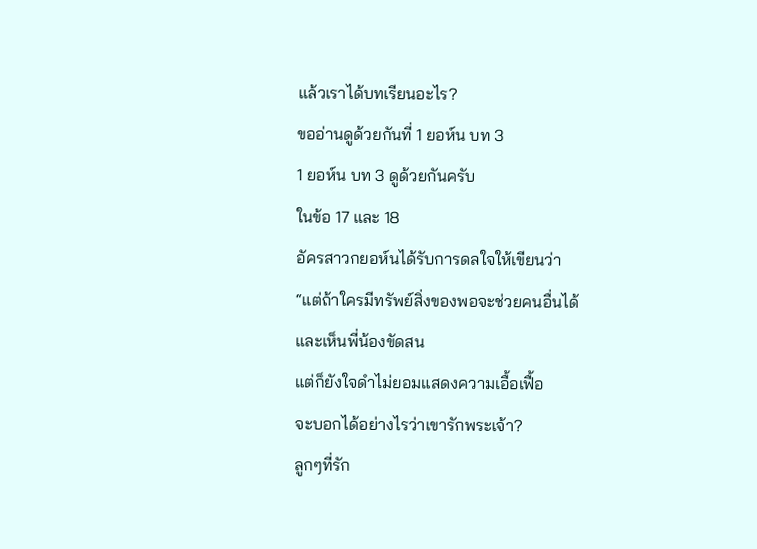แล้วเราได้บทเรียนอะไร?
ขออ่านดูด้วยกันที่ 1 ยอห์น บท 3
1 ยอห์น บท 3 ดูด้วยกันครับ
ในข้อ 17 และ 18
อัครสาวกยอห์นได้รับการดลใจให้เขียนว่า
“แต่ถ้าใครมีทรัพย์สิ่งของพอจะช่วยคนอื่นได้
และเห็นพี่น้องขัดสน
แต่ก็ยังใจดำไม่ยอมแสดงความเอื้อเฟื้อ
จะบอกได้อย่างไรว่าเขารักพระเจ้า?
ลูกๆที่รัก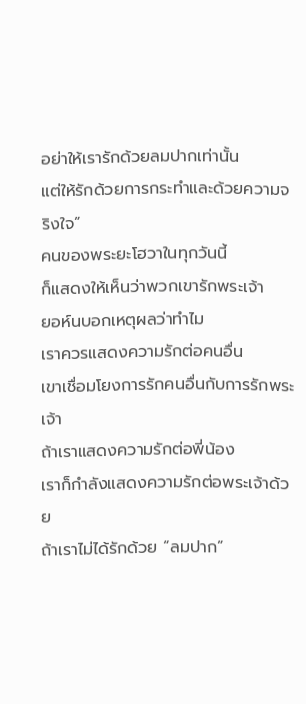อย่าให้เรารักด้วยลมปากเท่านั้น
แต่ให้รักด้วยการกระทำและด้วยความจริงใจ”
คนของพระยะโฮวาในทุกวันนี้
ก็แสดงให้เห็นว่าพวกเขารักพระเจ้า
ยอห์นบอกเหตุผลว่าทำไม
เราควรแสดงความรักต่อคนอื่น
เขาเชื่อมโยงการรักคนอื่นกับการรักพระเจ้า
ถ้าเราแสดงความรักต่อพี่น้อง
เราก็กำลังแสดงความรักต่อพระเจ้าด้วย
ถ้าเราไม่ได้รักด้วย “ลมปาก”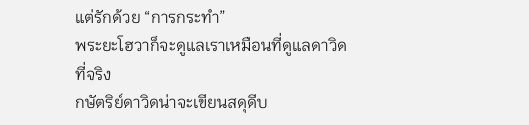แต่รักด้วย “การกระทำ”
พระยะโฮวาก็จะดูแลเราเหมือนที่ดูแลดาวิด
ที่จริง
กษัตริย์ดาวิดน่าจะเขียนสดุดีบ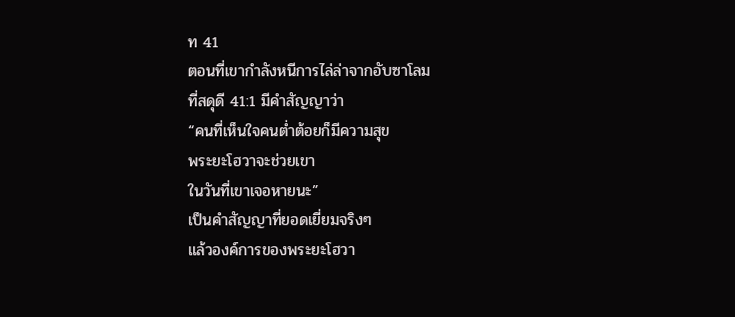ท 41
ตอนที่เขากำลังหนีการไล่ล่าจากอับซาโลม
ที่สดุดี 41:1 มีคำสัญญาว่า
“คนที่เห็นใจคนต่ำต้อยก็มีความสุข
พระยะโฮวาจะช่วยเขา
ในวันที่เขาเจอหายนะ”
เป็นคำสัญญาที่ยอดเยี่ยมจริงๆ
แล้วองค์การของพระยะโฮวา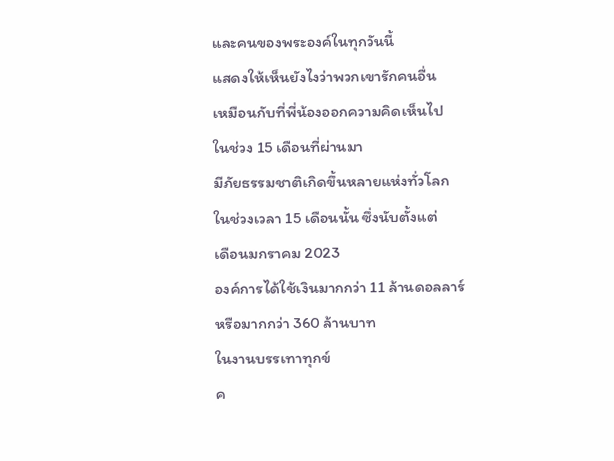และคนของพระองค์ในทุกวันนี้
แสดงให้เห็นยังไงว่าพวกเขารักคนอื่น
เหมือนกับที่พี่น้องออกความคิดเห็นไป
ในช่วง 15 เดือนที่ผ่านมา
มีภัยธรรมชาติเกิดขึ้นหลายแห่งทั่วโลก
ในช่วงเวลา 15 เดือนนั้น ซึ่งนับตั้งแต่
เดือนมกราคม 2023
องค์การได้ใช้เงินมากกว่า 11 ล้านดอลลาร์
หรือมากกว่า 360 ล้านบาท
ในงานบรรเทาทุกข์
ค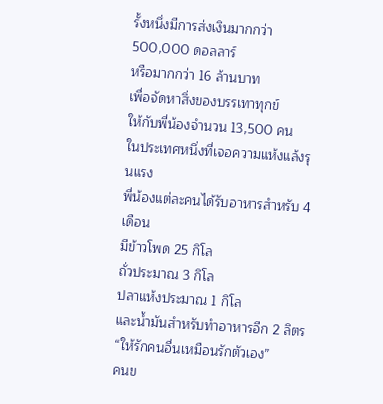รั้งหนึ่งมีการส่งเงินมากกว่า 500,000 ดอลลาร์
หรือมากกว่า 16 ล้านบาท
เพื่อจัดหาสิ่งของบรรเทาทุกข์
ให้กับพี่น้องจำนวน 13,500 คน
ในประเทศหนึ่งที่เจอความแห้งแล้งรุนแรง
พี่น้องแต่ละคนได้รับอาหารสำหรับ 4 เดือน
มีข้าวโพด 25 กิโล
ถั่วประมาณ 3 กิโล
ปลาแห้งประมาณ 1 กิโล
และน้ำมันสำหรับทำอาหารอีก 2 ลิตร
“ให้รักคนอื่นเหมือนรักตัวเอง”
คนข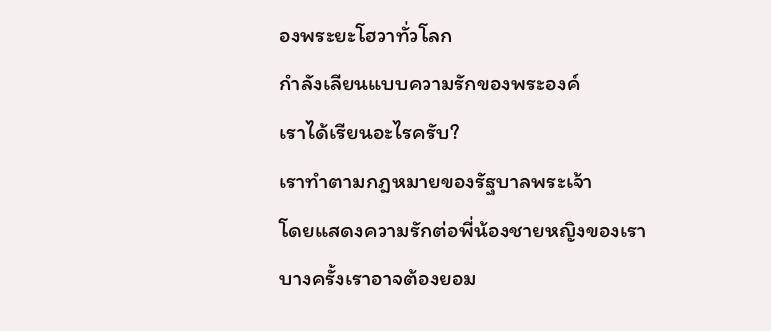องพระยะโฮวาทั่วโลก
กำลังเลียนแบบความรักของพระองค์
เราได้เรียนอะไรครับ?
เราทำตามกฎหมายของรัฐบาลพระเจ้า
โดยแสดงความรักต่อพี่น้องชายหญิงของเรา
บางครั้งเราอาจต้องยอม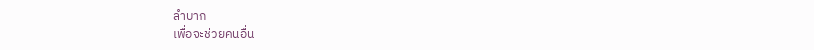ลำบาก
เพื่อจะช่วยคนอื่น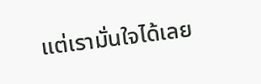แต่เรามั่นใจได้เลย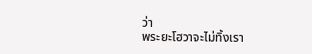ว่า
พระยะโฮวาจะไม่ทิ้งเรา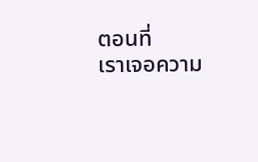ตอนที่
เราเจอความ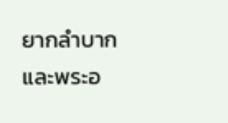ยากลำบาก
และพระอ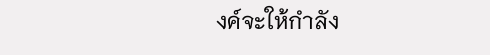งค์จะให้กำลัง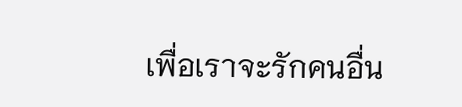เพื่อเราจะรักคนอื่น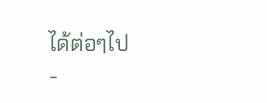ได้ต่อๆไป
-